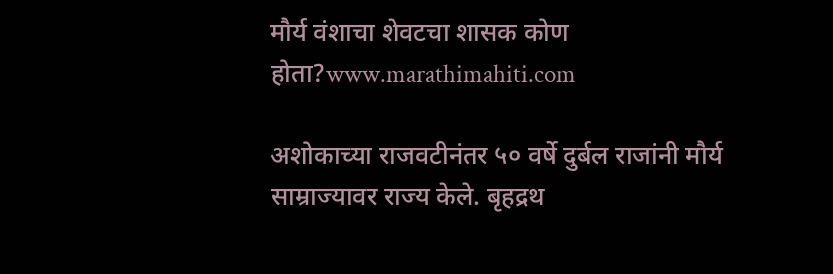मौर्य वंशाचा शेवटचा शासक कोण होता?www.marathimahiti.com

अशोकाच्या राजवटीनंतर ५० वर्षे दुर्बल राजांनी मौर्य साम्राज्यावर राज्य केले. बृहद्रथ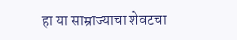हा या साम्राज्याचा शेवटचा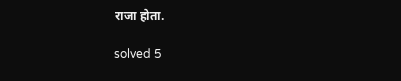राजा होता.

solved 5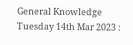General Knowledge Tuesday 14th Mar 2023 :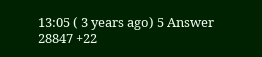13:05 ( 3 years ago) 5 Answer 28847 +22